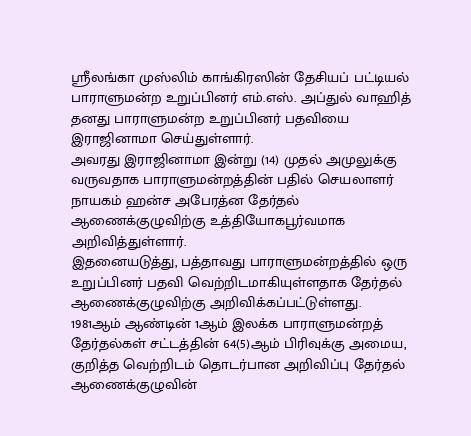ஸ்ரீலங்கா முஸ்லிம் காங்கிரஸின் தேசியப் பட்டியல் பாராளுமன்ற உறுப்பினர் எம்.எஸ். அப்துல் வாஹித் தனது பாராளுமன்ற உறுப்பினர் பதவியை இராஜினாமா செய்துள்ளார்.
அவரது இராஜினாமா இன்று (14) முதல் அமுலுக்கு வருவதாக பாராளுமன்றத்தின் பதில் செயலாளர் நாயகம் ஹன்ச அபேரத்ன தேர்தல் ஆணைக்குழுவிற்கு உத்தியோகபூர்வமாக அறிவித்துள்ளார்.
இதனையடுத்து, பத்தாவது பாராளுமன்றத்தில் ஒரு உறுப்பினர் பதவி வெற்றிடமாகியுள்ளதாக தேர்தல் ஆணைக்குழுவிற்கு அறிவிக்கப்பட்டுள்ளது.
1981ஆம் ஆண்டின் 1ஆம் இலக்க பாராளுமன்றத் தேர்தல்கள் சட்டத்தின் 64(5)ஆம் பிரிவுக்கு அமைய, குறித்த வெற்றிடம் தொடர்பான அறிவிப்பு தேர்தல் ஆணைக்குழுவின்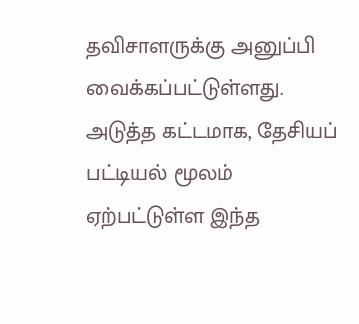தவிசாளருக்கு அனுப்பி வைக்கப்பட்டுள்ளது.
அடுத்த கட்டமாக, தேசியப் பட்டியல் மூலம் ஏற்பட்டுள்ள இந்த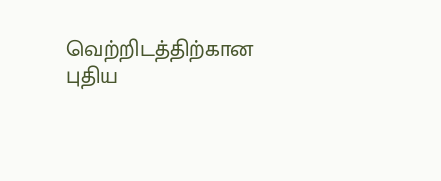வெற்றிடத்திற்கான புதிய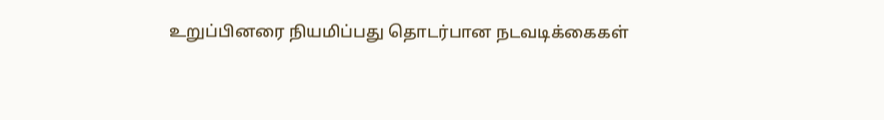உறுப்பினரை நியமிப்பது தொடர்பான நடவடிக்கைகள்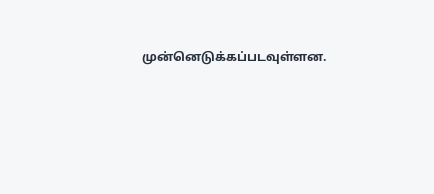முன்னெடுக்கப்படவுள்ளன.